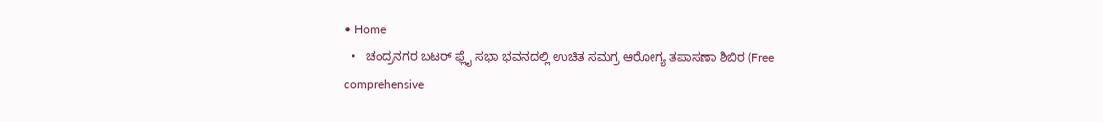• Home
  •   ಚಂದ್ರನಗರ ಬಟರ್ ಫ್ಲೈ ಸಭಾ ಭವನದಲ್ಲಿ ಉಚಿತ ಸಮಗ್ರ ಆರೋಗ್ಯ ತಪಾಸಣಾ ಶಿಬಿರ (Free comprehensive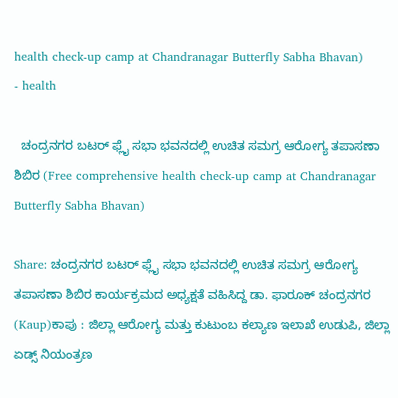health check-up camp at Chandranagar Butterfly Sabha Bhavan)
- health

  ಚಂದ್ರನಗರ ಬಟರ್ ಫ್ಲೈ ಸಭಾ ಭವನದಲ್ಲಿ ಉಚಿತ ಸಮಗ್ರ ಆರೋಗ್ಯ ತಪಾಸಣಾ ಶಿಬಿರ (Free comprehensive health check-up camp at Chandranagar Butterfly Sabha Bhavan)

Share: ಚಂದ್ರನಗರ ಬಟರ್ ಫ್ಲೈ ಸಭಾ ಭವನದಲ್ಲಿ ಉಚಿತ ಸಮಗ್ರ ಆರೋಗ್ಯ ತಪಾಸಣಾ ಶಿಬಿರ ಕಾರ್ಯಕ್ರಮದ ಅಧ್ಯಕ್ಷತೆ ವಹಿಸಿದ್ದ ಡಾ. ಫಾರೂಕ್ ಚಂದ್ರನಗರ   (Kaup)ಕಾಪು : ಜಿಲ್ಲಾ ಆರೋಗ್ಯ ಮತ್ತು ಕುಟುಂಬ ಕಲ್ಯಾಣ ಇಲಾಖೆ ಉಡುಪಿ, ಜಿಲ್ಲಾ ಏಡ್ಸ್ ನಿಯಂತ್ರಣ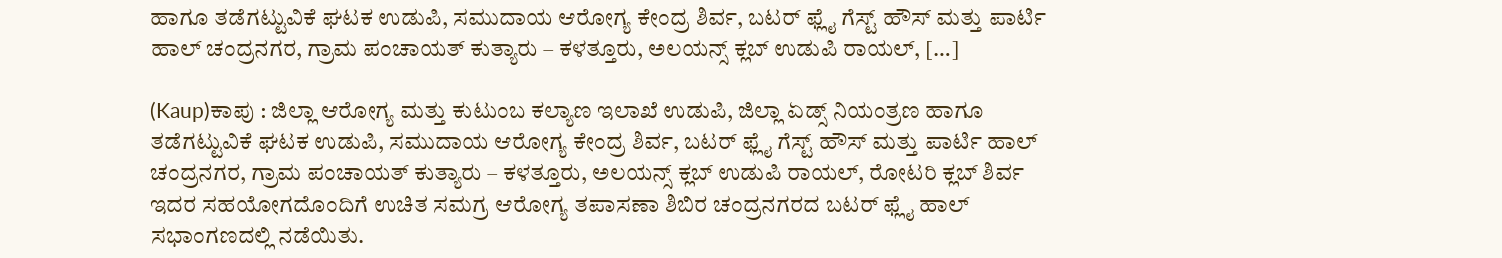ಹಾಗೂ ತಡೆಗಟ್ಟುವಿಕೆ ಘಟಕ ಉಡುಪಿ, ಸಮುದಾಯ ಆರೋಗ್ಯ ಕೇಂದ್ರ ಶಿರ್ವ, ಬಟರ್ ಫ್ಲೈ ಗೆಸ್ಟ್ ಹೌಸ್ ಮತ್ತು ಪಾರ್ಟಿ ಹಾಲ್ ಚಂದ್ರನಗರ, ಗ್ರಾಮ ಪಂಚಾಯತ್ ಕುತ್ಯಾರು – ಕಳತ್ತೂರು, ಅಲಯನ್ಸ್ ಕ್ಲಬ್ ಉಡುಪಿ ರಾಯಲ್, […]

(Kaup)ಕಾಪು : ಜಿಲ್ಲಾ ಆರೋಗ್ಯ ಮತ್ತು ಕುಟುಂಬ ಕಲ್ಯಾಣ ಇಲಾಖೆ ಉಡುಪಿ, ಜಿಲ್ಲಾ ಏಡ್ಸ್ ನಿಯಂತ್ರಣ ಹಾಗೂ ತಡೆಗಟ್ಟುವಿಕೆ ಘಟಕ ಉಡುಪಿ, ಸಮುದಾಯ ಆರೋಗ್ಯ ಕೇಂದ್ರ ಶಿರ್ವ, ಬಟರ್ ಫ್ಲೈ ಗೆಸ್ಟ್ ಹೌಸ್ ಮತ್ತು ಪಾರ್ಟಿ ಹಾಲ್ ಚಂದ್ರನಗರ, ಗ್ರಾಮ ಪಂಚಾಯತ್ ಕುತ್ಯಾರು – ಕಳತ್ತೂರು, ಅಲಯನ್ಸ್ ಕ್ಲಬ್ ಉಡುಪಿ ರಾಯಲ್, ರೋಟರಿ ಕ್ಲಬ್ ಶಿರ್ವ ಇದರ ಸಹಯೋಗದೊಂದಿಗೆ ಉಚಿತ ಸಮಗ್ರ ಆರೋಗ್ಯ ತಪಾಸಣಾ ಶಿಬಿರ ಚಂದ್ರನಗರದ ಬಟರ್ ಫ್ಲೈ ಹಾಲ್ ಸಭಾಂಗಣದಲ್ಲಿ ನಡೆಯಿತು.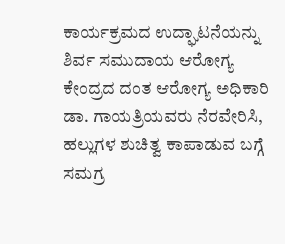ಕಾರ್ಯಕ್ರಮದ ಉದ್ಘಾಟನೆಯನ್ನು ಶಿರ್ವ ಸಮುದಾಯ ಆರೋಗ್ಯ ಕೇಂದ್ರದ ದಂತ ಆರೋಗ್ಯ ಅಧಿಕಾರಿ ಡಾ. ಗಾಯತ್ರಿಯವರು ನೆರವೇರಿಸಿ, ಹಲ್ಲುಗಳ ಶುಚಿತ್ವ ಕಾಪಾಡುವ ಬಗ್ಗೆ ಸಮಗ್ರ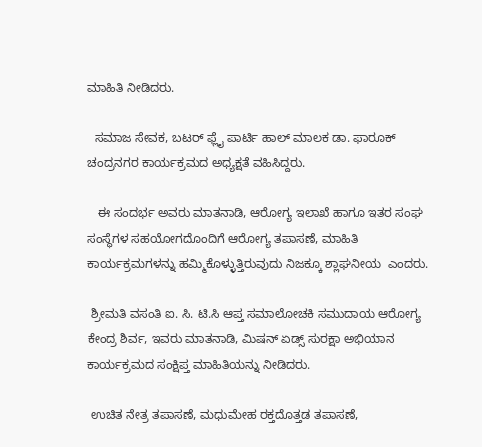ಮಾಹಿತಿ ನೀಡಿದರು.

  ಸಮಾಜ ಸೇವಕ, ಬಟರ್ ಫ್ಲೈ ಪಾರ್ಟಿ ಹಾಲ್ ಮಾಲಕ ಡಾ. ಫಾರೂಕ್ ಚಂದ್ರನಗರ ಕಾರ್ಯಕ್ರಮದ ಅಧ್ಯಕ್ಷತೆ ವಹಿಸಿದ್ದರು.

   ಈ ಸಂದರ್ಭ ಅವರು ಮಾತನಾಡಿ, ಆರೋಗ್ಯ ಇಲಾಖೆ ಹಾಗೂ ಇತರ ಸಂಘ ಸಂಸ್ಥೆಗಳ ಸಹಯೋಗದೊಂದಿಗೆ ಆರೋಗ್ಯ ತಪಾಸಣೆ, ಮಾಹಿತಿ ಕಾರ್ಯಕ್ರಮಗಳನ್ನು ಹಮ್ಮಿಕೊಳ್ಳುತ್ತಿರುವುದು ನಿಜಕ್ಕೂ ಶ್ಲಾಘನೀಯ  ಎಂದರು.

 ಶ್ರೀಮತಿ ವಸಂತಿ ಐ. ಸಿ. ಟಿ.ಸಿ ಆಪ್ತ ಸಮಾಲೋಚಕಿ ಸಮುದಾಯ ಆರೋಗ್ಯ ಕೇಂದ್ರ ಶಿರ್ವ, ಇವರು ಮಾತನಾಡಿ, ಮಿಷನ್ ಏಡ್ಸ್ ಸುರಕ್ಷಾ ಅಭಿಯಾನ ಕಾರ್ಯಕ್ರಮದ ಸಂಕ್ಷಿಪ್ತ ಮಾಹಿತಿಯನ್ನು ನೀಡಿದರು.

 ಉಚಿತ ನೇತ್ರ ತಪಾಸಣೆ, ಮಧುಮೇಹ ರಕ್ತದೊತ್ತಡ ತಪಾಸಣೆ,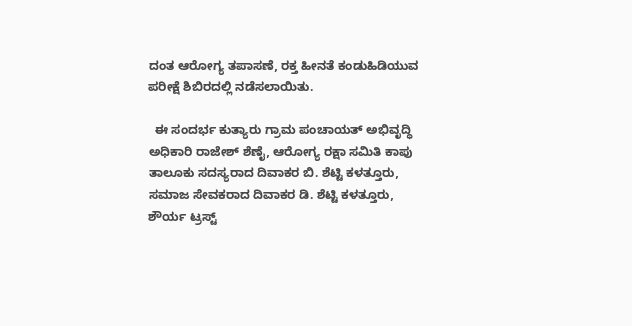ದಂತ ಆರೋಗ್ಯ ತಪಾಸಣೆ, ರಕ್ತ ಹೀನತೆ ಕಂಡುಹಿಡಿಯುವ ಪರೀಕ್ಷೆ ಶಿಬಿರದಲ್ಲಿ ನಡೆಸಲಾಯಿತು.

  ಈ ಸಂದರ್ಭ ಕುತ್ಯಾರು ಗ್ರಾಮ ಪಂಚಾಯತ್ ಅಭಿವೃದ್ಧಿ ಅಧಿಕಾರಿ ರಾಜೇಶ್ ಶೆಣೈ, ಆರೋಗ್ಯ ರಕ್ಷಾ ಸಮಿತಿ ಕಾಪು ತಾಲೂಕು ಸದಸ್ಯರಾದ ದಿವಾಕರ ಬಿ. ಶೆಟ್ಟಿ ಕಳತ್ತೂರು, ಸಮಾಜ ಸೇವಕರಾದ ದಿವಾಕರ ಡಿ. ಶೆಟ್ಟಿ ಕಳತ್ತೂರು, ಶೌರ್ಯ ಟ್ರಸ್ಟ್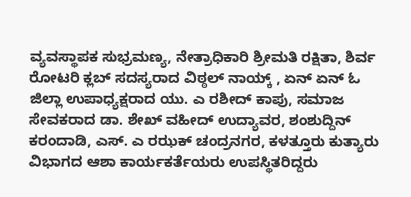ವ್ಯವಸ್ಥಾಪಕ ಸುಭ್ರಮಣ್ಯ, ನೇತ್ರಾಧಿಕಾರಿ ಶ್ರೀಮತಿ ರಕ್ಷಿತಾ, ಶಿರ್ವ ರೋಟರಿ ಕ್ಲಬ್ ಸದಸ್ಯರಾದ ವಿಠ್ಠಲ್ ನಾಯ್ಕ್ , ಏನ್ ಏನ್ ಓ ಜಿಲ್ಲಾ ಉಪಾಧ್ಯಕ್ಷರಾದ ಯು. ಎ ರಶೀದ್ ಕಾಪು, ಸಮಾಜ ಸೇವಕರಾದ ಡಾ. ಶೇಖ್ ವಹೀದ್ ಉದ್ಯಾವರ, ಶಂಶುದ್ದಿನ್ ಕರಂದಾಡಿ, ಎಸ್. ಎ ರಝಕ್ ಚಂದ್ರನಗರ, ಕಳತ್ತೂರು ಕುತ್ಯಾರು ವಿಭಾಗದ ಆಶಾ ಕಾರ್ಯಕರ್ತೆಯರು ಉಪಸ್ಥಿತರಿದ್ದರು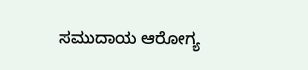ಸಮುದಾಯ ಆರೋಗ್ಯ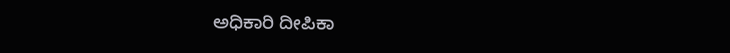ಅಧಿಕಾರಿ ದೀಪಿಕಾ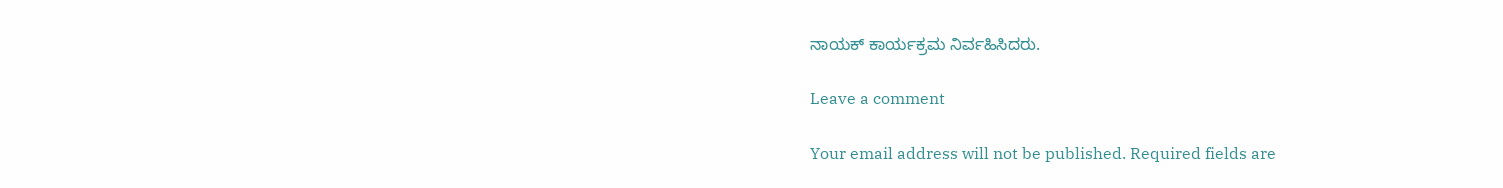ನಾಯಕ್ ಕಾರ್ಯಕ್ರಮ ನಿರ್ವಹಿಸಿದರು.

Leave a comment

Your email address will not be published. Required fields are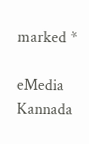marked *

eMedia Kannada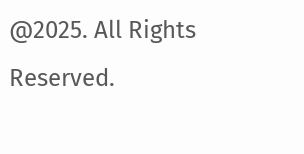@2025. All Rights Reserved.